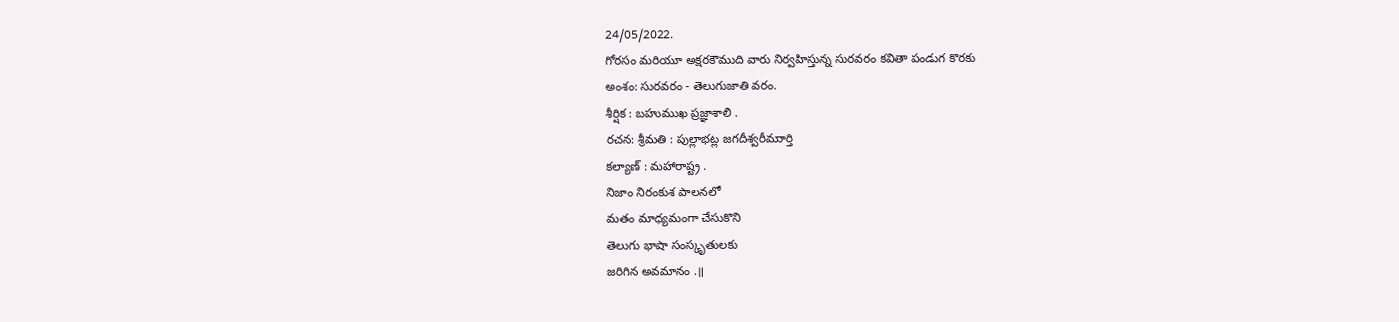24/05/2022.
గోరసం మరియూ అక్షరకౌముది వారు నిర్వహిస్తున్న సురవరం కవితా పండుగ కొరకు
అంశం: సురవరం - తెలుగుజాతి వరం.
శీర్షిక : బహుముఖ ప్రజ్ఞాశాలి .
రచన: శ్రీమతి : పుల్లాభట్ల జగదీశ్వరీముార్తి
కల్యాణ్ : మహారాష్ట్ర .
నిజాం నిరంకుశ పాలనలో
మతం మాధ్యమంగా చేసుకొని
తెలుగు భాషా సంస్కృతులకు
జరిగిన అవమానం .॥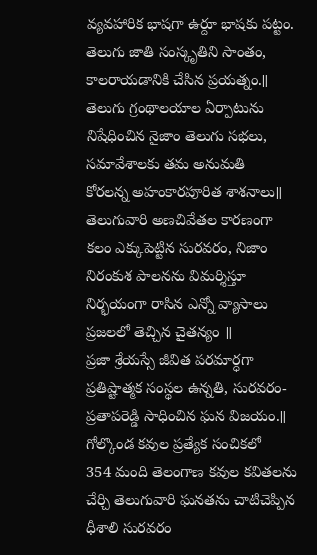వ్యవహారిక భాషగా ఉర్దూ భాషకు పట్టం.
తెలుగు జాతి సంస్కృతిని సాంతం,
కాలరాయడానికి చేసిన ప్రయత్నం.॥
తెలుగు గ్రంథాలయాల ఏర్పాటును
నిషేధించిన నైజాం తెలుగు సభలు,
సమావేశాలకు తమ అనుమతి
కోరలన్న అహంకారపుారిత శాశనాలు॥
తెలుగువారి అణచివేతల కారణంగా
కలం ఎక్కుపెట్టిన సురవరం, నిజాం
నిరంకుశ పాలనను విమర్శిస్తూ
నిర్భయంగా రాసిన ఎన్నో వ్యాసాలు
ప్రజలలో తెచ్చిన చైతన్యం ॥
ప్రజా శ్రేయస్సే జీవిత పరమార్ధగా
ప్రతిష్టాత్మక సంస్థల ఉన్నతి, సురవరం-
ప్రతాపరెడ్డి సాధించిన ఘన విజయం.॥
గోల్కొండ కవుల ప్రత్యేక సంచికలో
354 మంది తెలంగాణ కవుల కవితలను
చేర్చి తెలుగువారి ఘనతను చాటిచెప్పిన
ధీశాలి సురవరం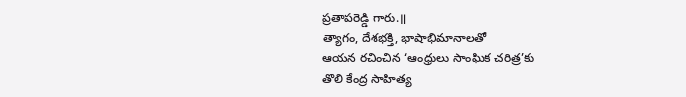ప్రతాపరెడ్డి గారు.॥
త్యాగం, దేశభక్తి, భాషాభిమానాలతో
ఆయన రచించిన ‘ఆంధ్రులు సాంఘిక చరిత్ర’కు
తొలి కేంద్ర సాహిత్య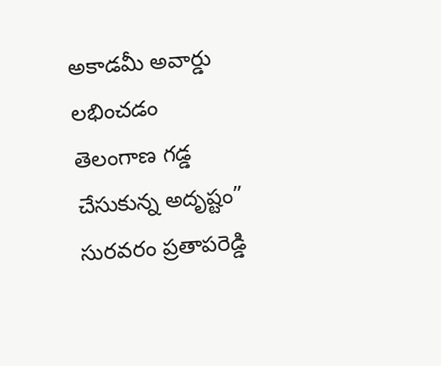అకాడమీ అవార్డు
లభించడం తెలంగాణ గడ్డ చేసుకున్న అదృష్టం”
సురవరం ప్రతాపరెడ్డి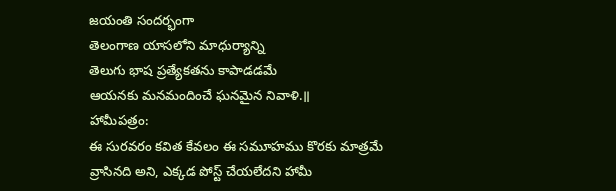జయంతి సందర్భంగా
తెలంగాణ యాసలోని మాధుర్యాన్ని
తెలుగు భాష ప్రత్యేకతను కాపాడడమే
ఆయనకు మనమందించే ఘనమైన నివాళి.॥
హామీపత్రం:
ఈ సురవరం కవిత కేవలం ఈ సమూహము కొరకు మాత్రమే వ్రాసినది అని, ఎక్కడ పోస్ట్ చేయలేదని హామీ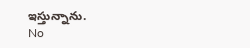ఇస్తున్నాను.
No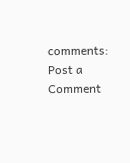comments:
Post a Comment